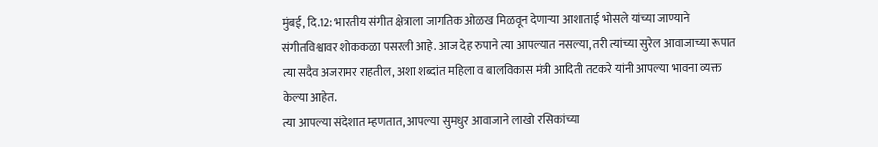मुंबई, दि.12: भारतीय संगीत क्षेत्राला जागतिक ओळख मिळवून देणाऱ्या आशाताई भोसले यांच्या जाण्याने संगीतविश्वावर शोककळा पसरली आहे. आज देह रुपाने त्या आपल्यात नसल्या, तरी त्यांच्या सुरेल आवाजाच्या रूपात त्या सदैव अजरामर राहतील, अशा शब्दांत महिला व बालविकास मंत्री आदिती तटकरे यांनी आपल्या भावना व्यक्त केल्या आहेत.
त्या आपल्या संदेशात म्हणतात, आपल्या सुमधुर आवाजाने लाखो रसिकांच्या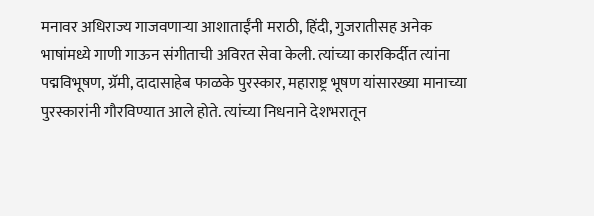मनावर अधिराज्य गाजवणाऱ्या आशाताईंनी मराठी, हिंदी, गुजरातीसह अनेक भाषांमध्ये गाणी गाऊन संगीताची अविरत सेवा केली. त्यांच्या कारकिर्दीत त्यांना पद्मविभूषण, ग्रॅमी, दादासाहेब फाळके पुरस्कार, महाराष्ट्र भूषण यांसारख्या मानाच्या पुरस्कारांनी गौरविण्यात आले होते. त्यांच्या निधनाने देशभरातून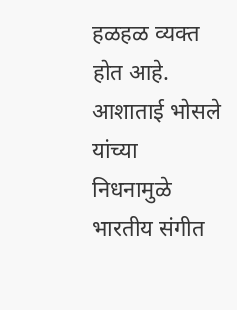हळहळ व्यक्त होत आहे. आशाताई भोसले यांच्या निधनामुळे भारतीय संगीत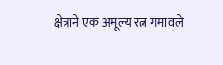क्षेत्राने एक अमूल्य रत्न गमावले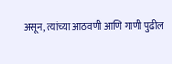असून, त्यांच्या आठवणी आणि गाणी पुढील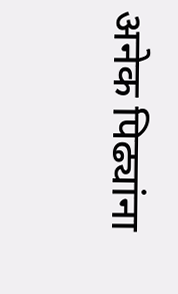अनेक पिढ्यांना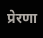प्रेरणा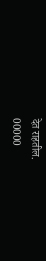देत राहतील.
00000